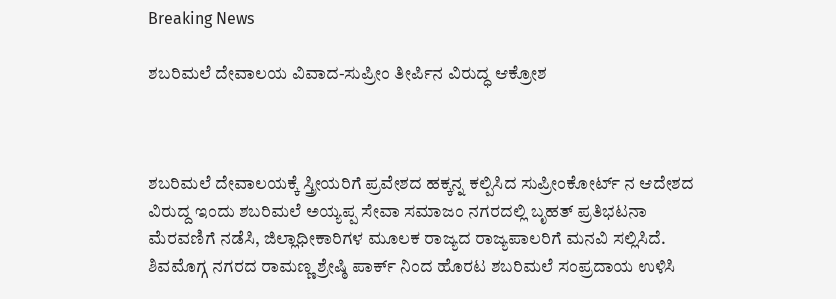Breaking News

ಶಬರಿಮಲೆ ದೇವಾಲಯ ವಿವಾದ-ಸುಪ್ರೀಂ ತೀರ್ಪಿನ ವಿರುದ್ಧ ಆಕ್ರೋಶ



ಶಬರಿಮಲೆ ದೇವಾಲಯಕ್ಕೆ ಸ್ತ್ರೀಯರಿಗೆ ಪ್ರವೇಶದ ಹಕ್ಕನ್ನ ಕಲ್ಪಿಸಿದ ಸುಪ್ರೀಂಕೋರ್ಟ್ ನ ಆದೇಶದ ವಿರುದ್ದ ಇಂದು ಶಬರಿಮಲೆ ಅಯ್ಯಪ್ಪ ಸೇವಾ ಸಮಾಜಂ ನಗರದಲ್ಲಿ ಬೃಹತ್ ಪ್ರತಿಭಟನಾ ಮೆರವಣಿಗೆ ನಡೆಸಿ, ಜಿಲ್ಲಾಧೀಕಾರಿಗಳ ಮೂಲಕ ರಾಜ್ಯದ ರಾಜ್ಯಪಾಲರಿಗೆ ಮನವಿ ಸಲ್ಲಿಸಿದೆ. ಶಿವಮೊಗ್ಗ ನಗರದ ರಾಮಣ್ಣ ಶ್ರೇಷ್ಠಿ ಪಾರ್ಕ್ ನಿಂದ ಹೊರಟ ಶಬರಿಮಲೆ ಸಂಪ್ರದಾಯ ಉಳಿಸಿ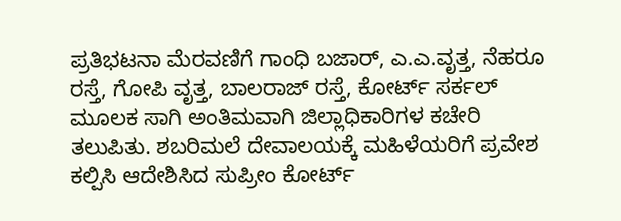ಪ್ರತಿಭಟನಾ ಮೆರವಣಿಗೆ ಗಾಂಧಿ ಬಜಾರ್, ಎ.ಎ.ವೃತ್ತ, ನೆಹರೂ ರಸ್ತೆ, ಗೋಪಿ ವೃತ್ತ, ಬಾಲರಾಜ್ ರಸ್ತೆ, ಕೋರ್ಟ್ ಸರ್ಕಲ್ ಮೂಲಕ ಸಾಗಿ ಅಂತಿಮವಾಗಿ ಜಿಲ್ಲಾಧಿಕಾರಿಗಳ ಕಚೇರಿ ತಲುಪಿತು. ಶಬರಿಮಲೆ ದೇವಾಲಯಕ್ಕೆ ಮಹಿಳೆಯರಿಗೆ ಪ್ರವೇಶ ಕಲ್ಪಿಸಿ ಆದೇಶಿಸಿದ ಸುಪ್ರೀಂ ಕೋರ್ಟ್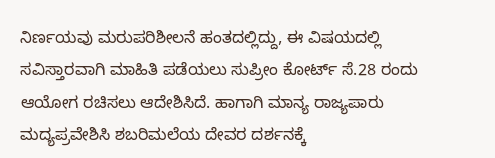ನಿರ್ಣಯವು ಮರುಪರಿಶೀಲನೆ ಹಂತದಲ್ಲಿದ್ದು, ಈ ವಿಷಯದಲ್ಲಿ ಸವಿಸ್ತಾರವಾಗಿ ಮಾಹಿತಿ ಪಡೆಯಲು ಸುಪ್ರೀಂ ಕೋರ್ಟ್ ಸೆ.28 ರಂದು ಆಯೋಗ ರಚಿಸಲು ಆದೇಶಿಸಿದೆ. ಹಾಗಾಗಿ ಮಾನ್ಯ ರಾಜ್ಯಪಾರು ಮದ್ಯಪ್ರವೇಶಿಸಿ ಶಬರಿಮಲೆಯ ದೇವರ ದರ್ಶನಕ್ಕೆ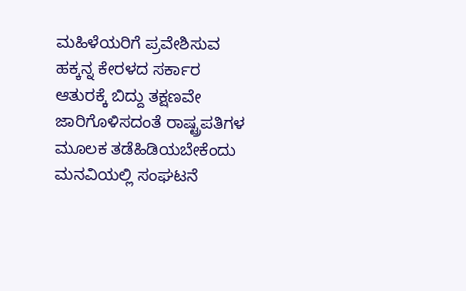ಮಹಿಳೆಯರಿಗೆ ಪ್ರವೇಶಿಸುವ ಹಕ್ಕನ್ನ ಕೇರಳದ ಸರ್ಕಾರ ಆತುರಕ್ಕೆ ಬಿದ್ದು ತಕ್ಷಣವೇ ಜಾರಿಗೊಳಿಸದಂತೆ ರಾಷ್ಟ್ರಪತಿಗಳ ಮೂಲಕ ತಡೆಹಿಡಿಯಬೇಕೆಂದು ಮನವಿಯಲ್ಲಿ ಸಂಘಟನೆ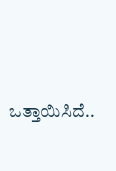ಒತ್ತಾಯಿಸಿದೆ..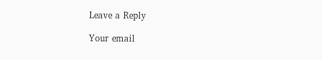Leave a Reply

Your email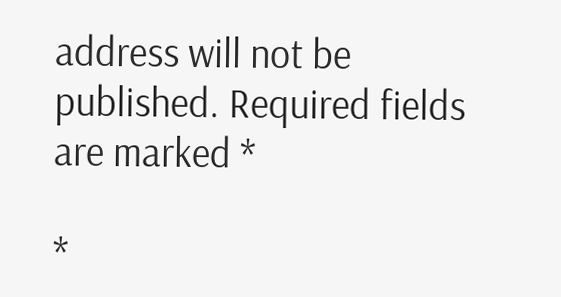address will not be published. Required fields are marked *

*